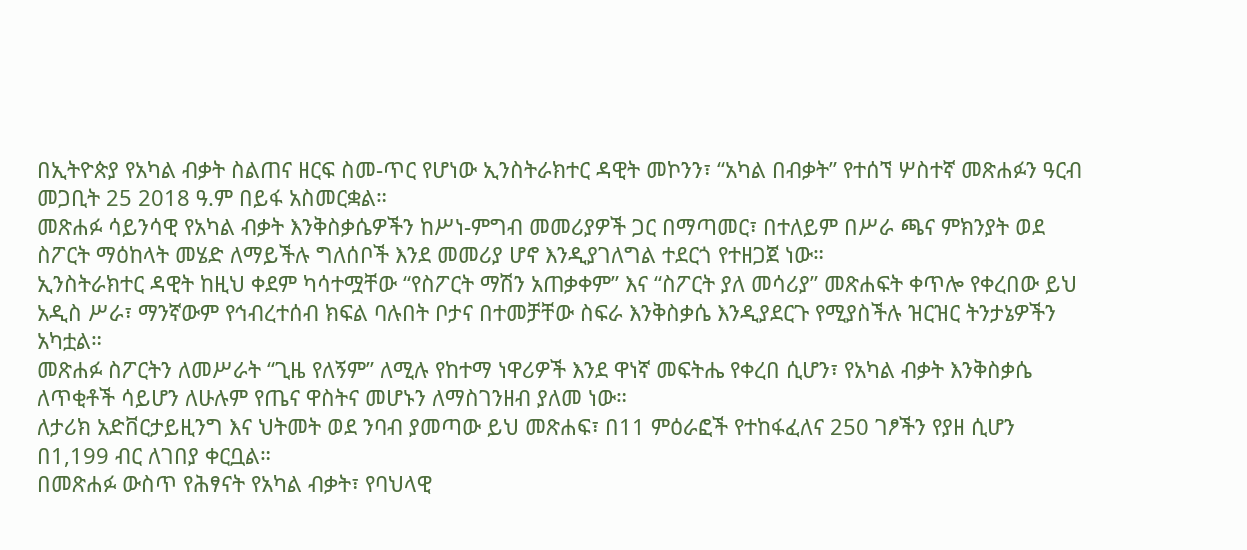በኢትዮጵያ የአካል ብቃት ስልጠና ዘርፍ ስመ-ጥር የሆነው ኢንስትራክተር ዳዊት መኮንን፣ “አካል በብቃት” የተሰኘ ሦስተኛ መጽሐፉን ዓርብ መጋቢት 25 2018 ዓ.ም በይፋ አስመርቋል።
መጽሐፉ ሳይንሳዊ የአካል ብቃት እንቅስቃሴዎችን ከሥነ-ምግብ መመሪያዎች ጋር በማጣመር፣ በተለይም በሥራ ጫና ምክንያት ወደ ስፖርት ማዕከላት መሄድ ለማይችሉ ግለሰቦች እንደ መመሪያ ሆኖ እንዲያገለግል ተደርጎ የተዘጋጀ ነው።
ኢንስትራክተር ዳዊት ከዚህ ቀደም ካሳተሟቸው “የስፖርት ማሽን አጠቃቀም” እና “ስፖርት ያለ መሳሪያ” መጽሐፍት ቀጥሎ የቀረበው ይህ አዲስ ሥራ፣ ማንኛውም የኅብረተሰብ ክፍል ባሉበት ቦታና በተመቻቸው ስፍራ እንቅስቃሴ እንዲያደርጉ የሚያስችሉ ዝርዝር ትንታኔዎችን አካቷል።
መጽሐፉ ስፖርትን ለመሥራት “ጊዜ የለኝም” ለሚሉ የከተማ ነዋሪዎች እንደ ዋነኛ መፍትሔ የቀረበ ሲሆን፣ የአካል ብቃት እንቅስቃሴ ለጥቂቶች ሳይሆን ለሁሉም የጤና ዋስትና መሆኑን ለማስገንዘብ ያለመ ነው።
ለታሪክ አድቨርታይዚንግ እና ህትመት ወደ ንባብ ያመጣው ይህ መጽሐፍ፣ በ11 ምዕራፎች የተከፋፈለና 250 ገፆችን የያዘ ሲሆን በ1,199 ብር ለገበያ ቀርቧል።
በመጽሐፉ ውስጥ የሕፃናት የአካል ብቃት፣ የባህላዊ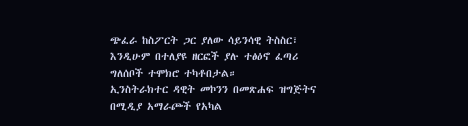ጭፈራ ከስፖርት ጋር ያለው ሳይንሳዊ ትስስር፣ እንዲሁም በተለያዩ ዘርፎች ያሉ ተፅዕኖ ፈጣሪ ግለሰቦች ተሞክሮ ተካቶበታል።
ኢንስትራክተር ዳዊት መኮንን በመጽሐፍ ዝግጅትና በሚዲያ አማራጮች የአካል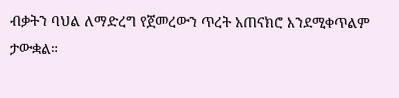ብቃትን ባህል ለማድረግ የጀመረውን ጥረት አጠናክሮ እንደሚቀጥልም ታውቋል።